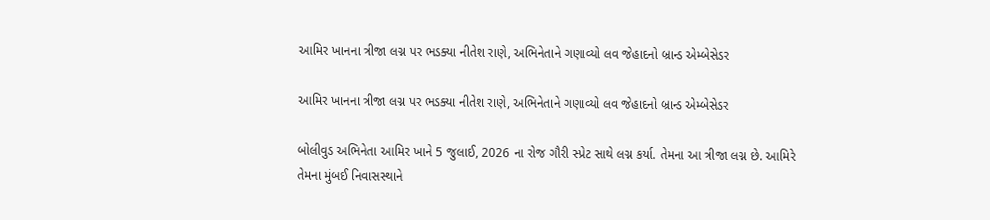આમિર ખાનના ત્રીજા લગ્ન પર ભડક્યા નીતેશ રાણે, અભિનેતાને ગણાવ્યો લવ જેહાદનો બ્રાન્ડ એમ્બેસેડર

આમિર ખાનના ત્રીજા લગ્ન પર ભડક્યા નીતેશ રાણે, અભિનેતાને ગણાવ્યો લવ જેહાદનો બ્રાન્ડ એમ્બેસેડર

બોલીવુડ અભિનેતા આમિર ખાને 5 જુલાઈ, 2026 ના રોજ ગૌરી સ્પ્રેટ સાથે લગ્ન કર્યા. તેમના આ ત્રીજા લગ્ન છે. આમિરે તેમના મુંબઈ નિવાસસ્થાને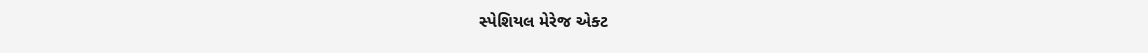સ્પેશિયલ મેરેજ એક્ટ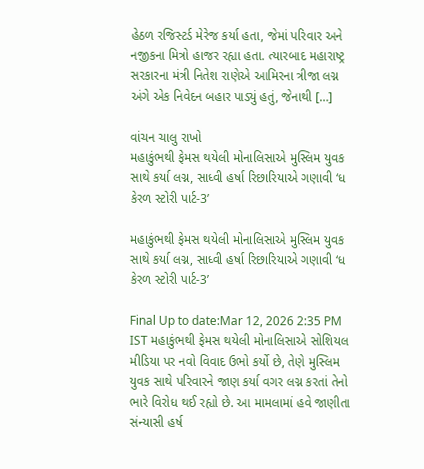હેઠળ રજિસ્ટર્ડ મેરેજ કર્યા હતા, જેમાં પરિવાર અને નજીકના મિત્રો હાજર રહ્યા હતા. ત્યારબાદ મહારાષ્ટ્ર સરકારના મંત્રી નિતેશ રાણેએ આમિરના ત્રીજા લગ્ન અંગે એક નિવેદન બહાર પાડ્યું હતું, જેનાથી […]

વાંચન ચાલુ રાખો
મહાકુંભથી ફેમસ થયેલી મોનાલિસાએ મુસ્લિમ યુવક સાથે કર્યા લગ્ન, સાધ્વી હર્ષા રિછારિયાએ ગણાવી ‘ધ કેરળ સ્ટોરી પાર્ટ-3’

મહાકુંભથી ફેમસ થયેલી મોનાલિસાએ મુસ્લિમ યુવક સાથે કર્યા લગ્ન, સાધ્વી હર્ષા રિછારિયાએ ગણાવી ‘ધ કેરળ સ્ટોરી પાર્ટ-3’

Final Up to date:Mar 12, 2026 2:35 PM IST મહાકુંભથી ફેમસ થયેલી મોનાલિસાએ સોશિયલ મીડિયા પર નવો વિવાદ ઉભો કર્યો છે, તેણે મુસ્લિમ યુવક સાથે પરિવારને જાણ કર્યા વગર લગ્ન કરતાં તેનો ભારે વિરોધ થઈ રહ્યો છે. આ મામલામાં હવે જાણીતા સંન્યાસી હર્ષ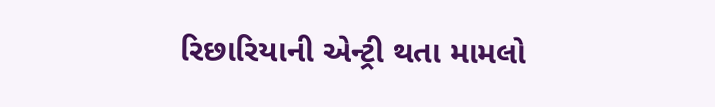રિછારિયાની એન્ટ્રી થતા મામલો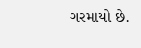ગરમાયો છે.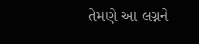તેમણે આ લગ્નને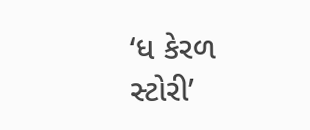‘ધ કેરળ સ્ટોરી’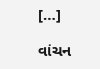[…]

વાંચન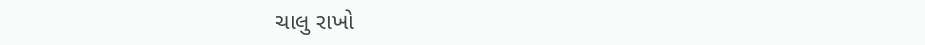ચાલુ રાખો